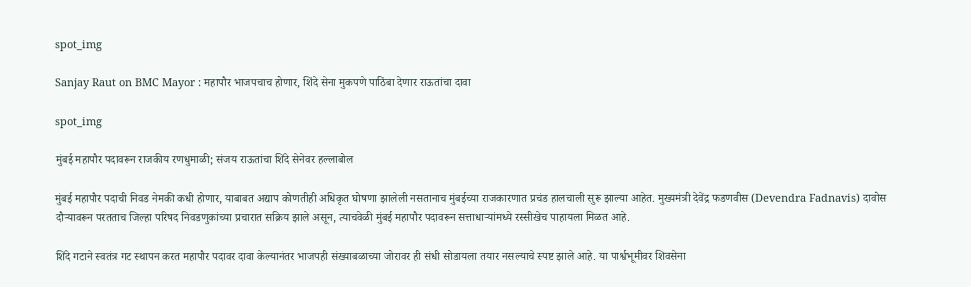spot_img

Sanjay Raut on BMC Mayor : महापौर भाजपचाच होणार, शिंदे सेना मुकपणे पाठिंबा देणार राऊतांचा दावा

spot_img

मुंबई महापौर पदावरून राजकीय रणधुमाळी; संजय राऊतांचा शिंदे सेनेवर हल्लाबोल

मुंबई महापौर पदाची निवड नेमकी कधी होणार, याबाबत अद्याप कोणतीही अधिकृत घोषणा झालेली नसतानाच मुंबईच्या राजकारणात प्रचंड हालचाली सुरू झाल्या आहेत. मुख्यमंत्री देवेंद्र फडणवीस (Devendra Fadnavis) दावोस दौऱ्यावरून परतताच जिल्हा परिषद निवडणुकांच्या प्रचारात सक्रिय झाले असून, त्याचवेळी मुंबई महापौर पदावरून सत्ताधाऱ्यांमध्ये रस्सीखेच पाहायला मिळत आहे.

शिंदे गटाने स्वतंत्र गट स्थापन करत महापौर पदावर दावा केल्यानंतर भाजपही संख्याबळाच्या जोरावर ही संधी सोडायला तयार नसल्याचे स्पष्ट झाले आहे. या पार्श्वभूमीवर शिवसेना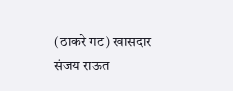(ठाकरे गट) खासदार संजय राऊत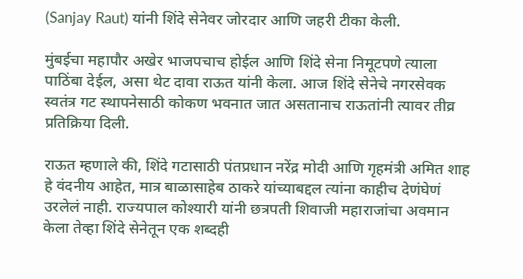(Sanjay Raut) यांनी शिंदे सेनेवर जोरदार आणि जहरी टीका केली.

मुंबईचा महापौर अखेर भाजपचाच होईल आणि शिंदे सेना निमूटपणे त्याला पाठिंबा देईल, असा थेट दावा राऊत यांनी केला. आज शिंदे सेनेचे नगरसेवक स्वतंत्र गट स्थापनेसाठी कोकण भवनात जात असतानाच राऊतांनी त्यावर तीव्र प्रतिक्रिया दिली.

राऊत म्हणाले की, शिंदे गटासाठी पंतप्रधान नरेंद्र मोदी आणि गृहमंत्री अमित शाह हे वंदनीय आहेत, मात्र बाळासाहेब ठाकरे यांच्याबद्दल त्यांना काहीच देणंघेणं उरलेलं नाही. राज्यपाल कोश्यारी यांनी छत्रपती शिवाजी महाराजांचा अवमान केला तेव्हा शिंदे सेनेतून एक शब्दही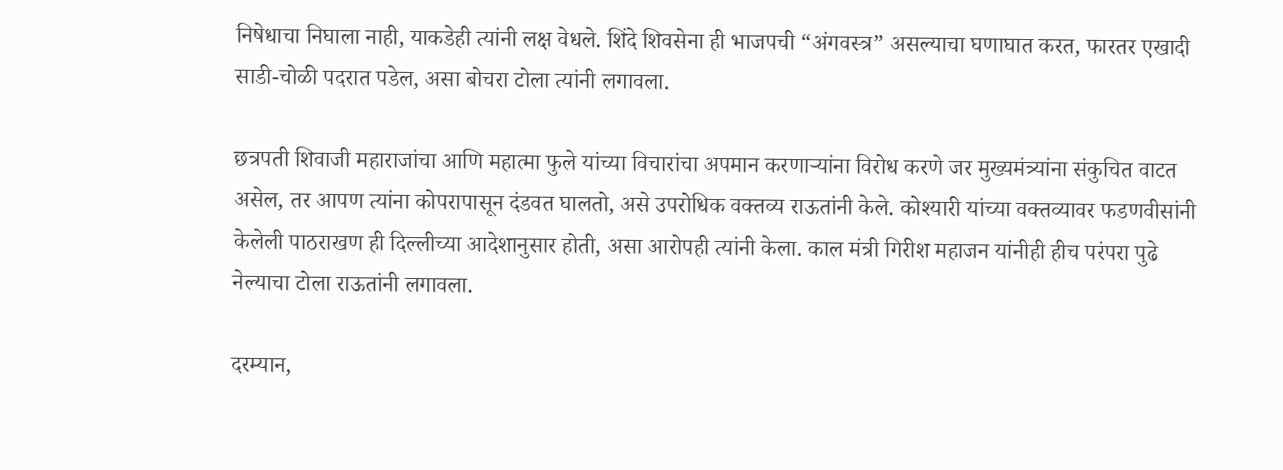निषेधाचा निघाला नाही, याकडेही त्यांनी लक्ष वेधले. शिंदे शिवसेना ही भाजपची “अंगवस्त्र” असल्याचा घणाघात करत, फारतर एखादी साडी-चोळी पदरात पडेल, असा बोचरा टोला त्यांनी लगावला.

छत्रपती शिवाजी महाराजांचा आणि महात्मा फुले यांच्या विचारांचा अपमान करणाऱ्यांना विरोध करणे जर मुख्यमंत्र्यांना संकुचित वाटत असेल, तर आपण त्यांना कोपरापासून दंडवत घालतो, असे उपरोधिक वक्तव्य राऊतांनी केले. कोश्यारी यांच्या वक्तव्यावर फडणवीसांनी केलेली पाठराखण ही दिल्लीच्या आदेशानुसार होती, असा आरोपही त्यांनी केला. काल मंत्री गिरीश महाजन यांनीही हीच परंपरा पुढे नेल्याचा टोला राऊतांनी लगावला.

दरम्यान,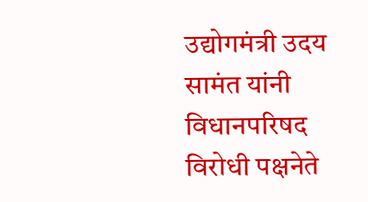उद्योगमंत्री उदय सामंत यांनी विधानपरिषद विरोधी पक्षनेते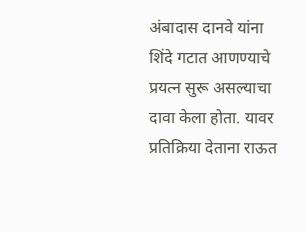अंबादास दानवे यांना शिंदे गटात आणण्याचे प्रयत्न सुरू असल्याचा दावा केला होता. यावर प्रतिक्रिया देताना राऊत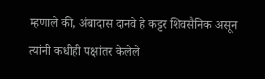म्हणाले की, अंबादास दानवे हे कट्टर शिवसैनिक असून त्यांनी कधीही पक्षांतर केलेले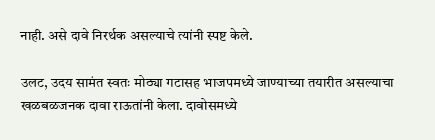नाही. असे दावे निरर्थक असल्याचे त्यांनी स्पष्ट केले.

उलट, उदय सामंत स्वतः मोठ्या गटासह भाजपमध्ये जाण्याच्या तयारीत असल्याचा खळबळजनक दावा राऊतांनी केला. दावोसमध्ये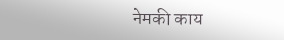नेमकी काय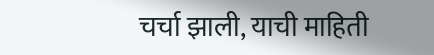चर्चा झाली, याची माहिती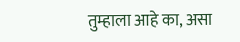तुम्हाला आहे का, असा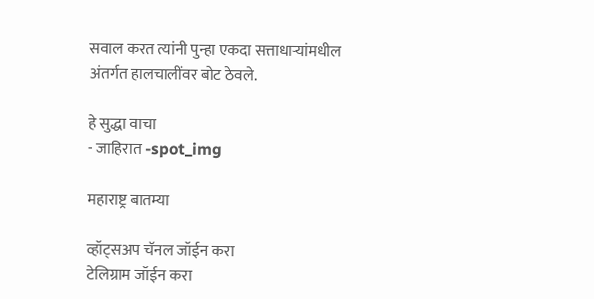सवाल करत त्यांनी पुन्हा एकदा सत्ताधाऱ्यांमधील अंतर्गत हालचालींवर बोट ठेवले.

हे सुद्धा वाचा
- जाहिरात -spot_img

महाराष्ट्र बातम्या

व्हॉट्सअप चॅनल जॉईन करा
टेलिग्राम जॉईन करा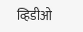व्हिडीओ